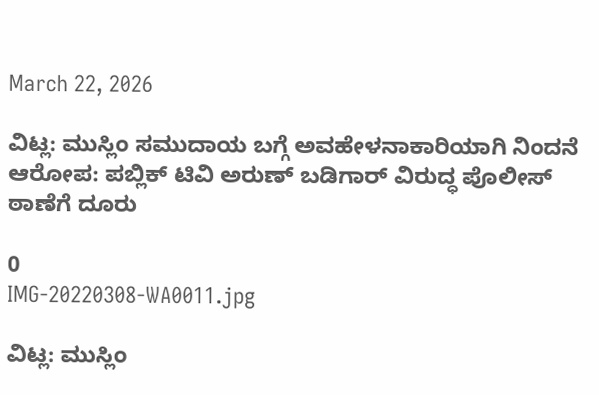March 22, 2026

ವಿಟ್ಲ: ಮುಸ್ಲಿಂ ಸಮುದಾಯ ಬಗ್ಗೆ ಅವಹೇಳನಾಕಾರಿಯಾಗಿ ನಿಂದನೆ ಆರೋಪ: ಪಬ್ಲಿಕ್ ಟಿವಿ ಅರುಣ್ ಬಡಿಗಾರ್ ವಿರುದ್ಧ ಪೊಲೀಸ್ ಠಾಣೆಗೆ ದೂರು

0
IMG-20220308-WA0011.jpg

ವಿಟ್ಲ: ಮುಸ್ಲಿಂ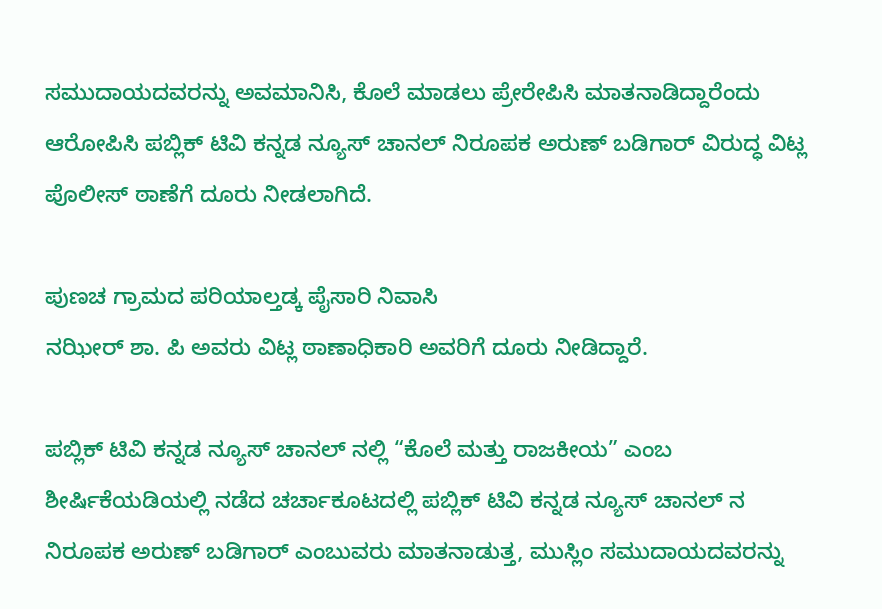ಸಮುದಾಯದವರನ್ನು ಅವಮಾನಿಸಿ, ಕೊಲೆ ಮಾಡಲು‌ ಪ್ರೇರೇಪಿಸಿ ಮಾತನಾಡಿದ್ದಾರೆಂದು ಆರೋಪಿಸಿ ಪಬ್ಲಿಕ್ ಟಿವಿ ಕನ್ನಡ ನ್ಯೂಸ್ ಚಾನಲ್ ನಿರೂಪಕ ಅರುಣ್ ಬಡಿಗಾರ್ ವಿರುದ್ಧ ವಿಟ್ಲ ಪೊಲೀಸ್ ಠಾಣೆಗೆ ದೂರು ನೀಡಲಾಗಿದೆ.

ಪುಣಚ ಗ್ರಾಮದ ಪರಿಯಾಲ್ತಡ್ಕ ಪೈಸಾರಿ ನಿವಾಸಿ
ನಝೀರ್ ಶಾ. ಪಿ ಅವರು ವಿಟ್ಲ ಠಾಣಾಧಿಕಾರಿ ಅವರಿಗೆ ದೂರು ನೀಡಿದ್ದಾರೆ.

ಪಬ್ಲಿಕ್ ಟಿವಿ ಕನ್ನಡ ನ್ಯೂಸ್ ಚಾನಲ್ ನಲ್ಲಿ “ಕೊಲೆ ಮತ್ತು ರಾಜಕೀಯ” ಎಂಬ ಶೀರ್ಷಿಕೆಯಡಿಯಲ್ಲಿ ನಡೆದ ಚರ್ಚಾಕೂಟದಲ್ಲಿ ಪಬ್ಲಿಕ್ ಟಿವಿ ಕನ್ನಡ ನ್ಯೂಸ್ ಚಾನಲ್ ನ ನಿರೂಪಕ ಅರುಣ್ ಬಡಿಗಾರ್ ಎಂಬುವರು ಮಾತನಾಡುತ್ತ, ಮುಸ್ಲಿಂ ಸಮುದಾಯದವರನ್ನು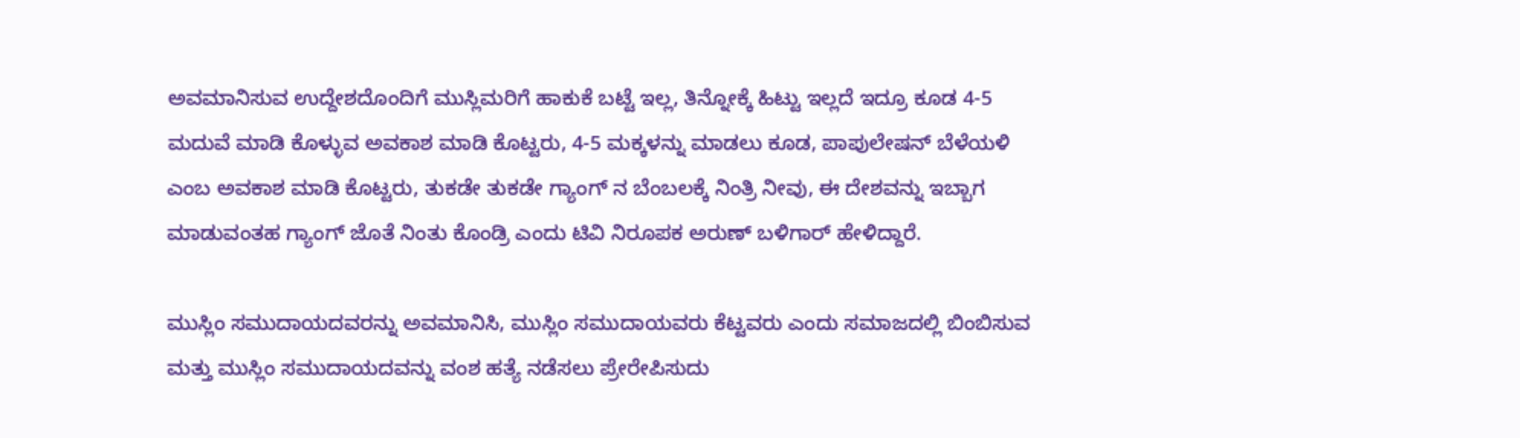ಅವಮಾನಿಸುವ ಉದ್ದೇಶದೊಂದಿಗೆ ಮುಸ್ಲಿಮರಿಗೆ ಹಾಕುಕೆ ಬಟ್ಟೆ ಇಲ್ಲ, ತಿನ್ನೋಕ್ಕೆ ಹಿಟ್ಟು ಇಲ್ಲದೆ ಇದ್ರೂ ಕೂಡ 4-5 ಮದುವೆ ಮಾಡಿ ಕೊಳ್ಳುವ ಅವಕಾಶ ಮಾಡಿ ಕೊಟ್ಟರು, 4-5 ಮಕ್ಕಳನ್ನು ಮಾಡಲು ಕೂಡ, ಪಾಪುಲೇಷನ್ ಬೆಳೆಯಳಿ ಎಂಬ ಅವಕಾಶ ಮಾಡಿ ಕೊಟ್ಟರು, ತುಕಡೇ ತುಕಡೇ ಗ್ಯಾಂಗ್ ನ ಬೆಂಬಲಕ್ಕೆ ನಿಂತ್ರಿ ನೀವು, ಈ ದೇಶವನ್ನು ಇಬ್ಬಾಗ ಮಾಡುವಂತಹ ಗ್ಯಾಂಗ್ ಜೊತೆ ನಿಂತು ಕೊಂಡ್ರಿ ಎಂದು ಟಿವಿ ನಿರೂಪಕ ಅರುಣ್ ಬಳಿಗಾರ್ ಹೇಳಿದ್ದಾರೆ.

ಮುಸ್ಲಿಂ ಸಮುದಾಯದವರನ್ನು ಅವಮಾನಿಸಿ, ಮುಸ್ಲಿಂ ಸಮುದಾಯವರು ಕೆಟ್ಟವರು ಎಂದು ಸಮಾಜದಲ್ಲಿ ಬಿಂಬಿಸುವ ಮತ್ತು ಮುಸ್ಲಿಂ ಸಮುದಾಯದವನ್ನು ವಂಶ ಹತ್ಯೆ ನಡೆಸಲು ಪ್ರೇರೇಪಿಸುದು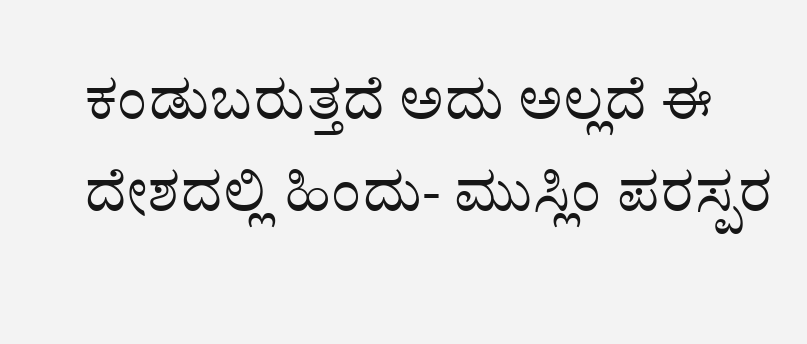ಕಂಡುಬರುತ್ತದೆ ಅದು ಅಲ್ಲದೆ ಈ ದೇಶದಲ್ಲಿ ಹಿಂದು- ಮುಸ್ಲಿಂ ಪರಸ್ಪರ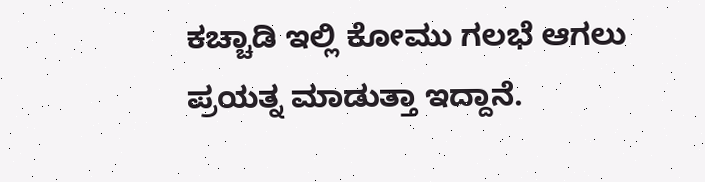ಕಚ್ಚಾಡಿ ಇಲ್ಲಿ ಕೋಮು ಗಲಭೆ ಆಗಲು ಪ್ರಯತ್ನ ಮಾಡುತ್ತಾ ಇದ್ದಾನೆ.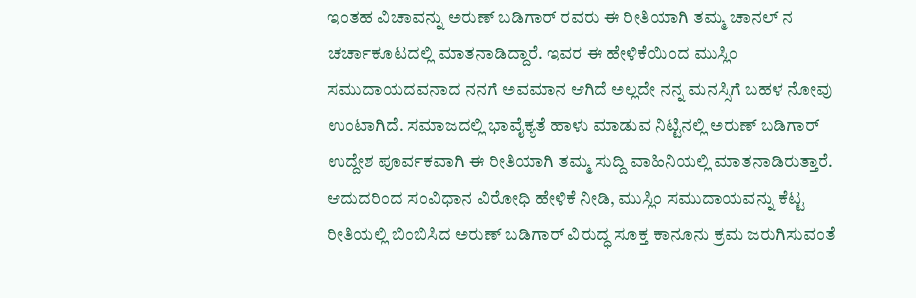ಇಂತಹ ವಿಚಾವನ್ನು ಅರುಣ್ ಬಡಿಗಾರ್ ರವರು ಈ ರೀತಿಯಾಗಿ ತಮ್ಮ ಚಾನಲ್ ನ ಚರ್ಚಾಕೂಟದಲ್ಲಿ ಮಾತನಾಡಿದ್ದಾರೆ. ಇವರ ಈ ಹೇಳಿಕೆಯಿಂದ ಮುಸ್ಲಿಂ ಸಮುದಾಯದವನಾದ ನನಗೆ ಅವಮಾನ ಆಗಿದೆ ಅಲ್ಲದೇ ನನ್ನ ಮನಸ್ಸಿಗೆ ಬಹಳ ನೋವು ಉಂಟಾಗಿದೆ. ಸಮಾಜದಲ್ಲಿ ಭಾವೈಕ್ಯತೆ ಹಾಳು ಮಾಡುವ ನಿಟ್ಟಿನಲ್ಲಿ ಅರುಣ್ ಬಡಿಗಾರ್ ಉದ್ದೇಶ ಪೂರ್ವಕವಾಗಿ ಈ ರೀತಿಯಾಗಿ ತಮ್ಮ ಸುದ್ದಿ ವಾಹಿನಿಯಲ್ಲಿ ಮಾತನಾಡಿರುತ್ತಾರೆ. ಆದುದರಿಂದ ಸಂವಿಧಾನ ವಿರೋಧಿ ಹೇಳಿಕೆ ನೀಡಿ, ಮುಸ್ಲಿಂ ಸಮುದಾಯವನ್ನು ಕೆಟ್ಟ ರೀತಿಯಲ್ಲಿ ಬಿಂಬಿಸಿದ ಅರುಣ್ ಬಡಿಗಾರ್ ವಿರುದ್ಧ ಸೂಕ್ತ ಕಾನೂನು ಕ್ರಮ ಜರುಗಿಸುವಂತೆ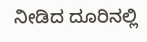ನೀಡಿದ ದೂರಿನಲ್ಲಿ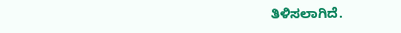ತಿಳಿಸಲಾಗಿದೆ.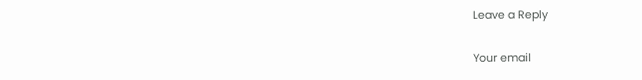Leave a Reply

Your email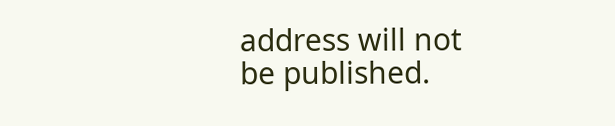address will not be published.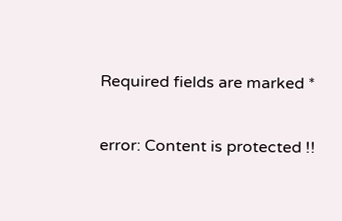Required fields are marked *

error: Content is protected !!